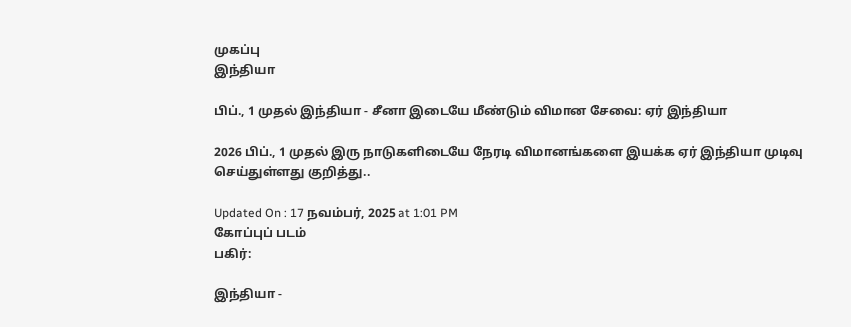முகப்பு
இந்தியா

பிப்., 1 முதல் இந்தியா - சீனா இடையே மீண்டும் விமான சேவை: ஏர் இந்தியா

2026 பிப்., 1 முதல் இரு நாடுகளிடையே நேரடி விமானங்களை இயக்க ஏர் இந்தியா முடிவு செய்துள்ளது குறித்து..

Updated On : 17 நவம்பர், 2025 at 1:01 PM
கோப்புப் படம்
பகிர்:

இந்தியா -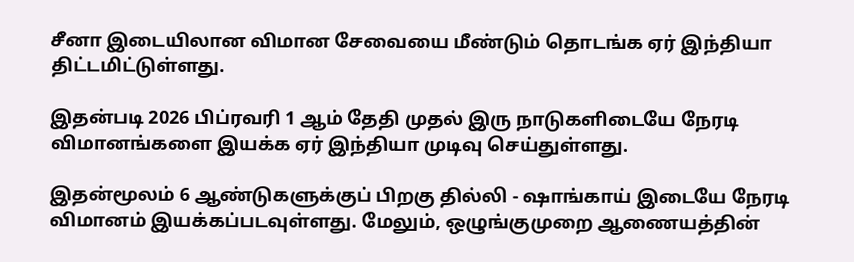சீனா இடையிலான விமான சேவையை மீண்டும் தொடங்க ஏர் இந்தியா திட்டமிட்டுள்ளது.

இதன்படி 2026 பிப்ரவரி 1 ஆம் தேதி முதல் இரு நாடுகளிடையே நேரடி விமானங்களை இயக்க ஏர் இந்தியா முடிவு செய்துள்ளது.

இதன்மூலம் 6 ஆண்டுகளுக்குப் பிறகு தில்லி - ஷாங்காய் இடையே நேரடி விமானம் இயக்கப்படவுள்ளது. மேலும், ஒழுங்குமுறை ஆணையத்தின்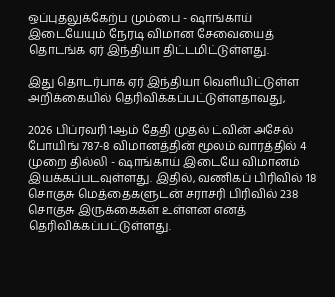ஒப்புதலுக்கேற்ப மும்பை - ஷாங்காய் இடையேயும் நேரடி விமான சேவையைத் தொடங்க ஏர் இந்தியா திட்டமிட்டுள்ளது.

இது தொடர்பாக ஏர் இந்தியா வெளியிட்டுள்ள அறிக்கையில் தெரிவிக்கப்பட்டுள்ளதாவது,

2026 பிப்ரவரி 1ஆம் தேதி முதல் ட்வின் அசேல் போயிங் 787-8 விமானத்தின் மூலம் வாரத்தில் 4 முறை தில்லி - ஷாங்காய் இடையே விமானம் இயக்கப்படவுள்ளது. இதில், வணிகப் பிரிவில் 18 சொகுசு மெத்தைகளுடன் சராசரி பிரிவில் 238 சொகுசு இருக்கைகள் உள்ளன எனத் தெரிவிக்கப்பட்டுள்ளது.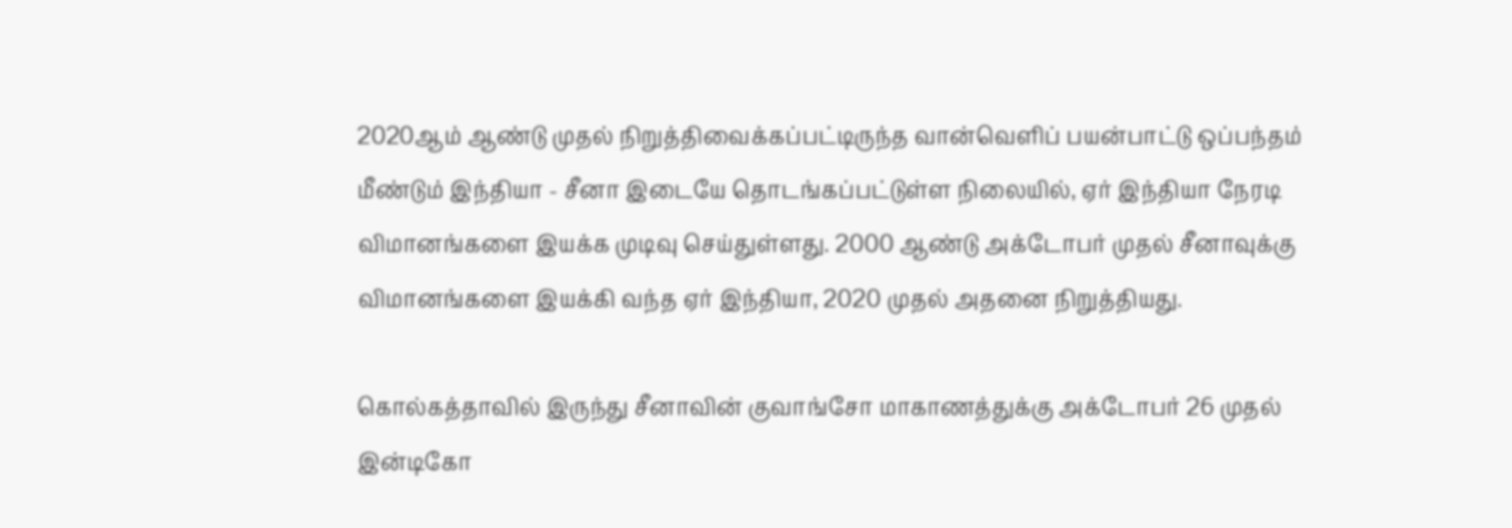2020ஆம் ஆண்டு முதல் நிறுத்திவைக்கப்பட்டிருந்த வான்வெளிப் பயன்பாட்டு ஒப்பந்தம் மீண்டும் இந்தியா - சீனா இடையே தொடங்கப்பட்டுள்ள நிலையில், ஏர் இந்தியா நேரடி விமானங்களை இயக்க முடிவு செய்துள்ளது. 2000 ஆண்டு அக்டோபர் முதல் சீனாவுக்கு விமானங்களை இயக்கி வந்த ஏர் இந்தியா, 2020 முதல் அதனை நிறுத்தியது.

கொல்கத்தாவில் இருந்து சீனாவின் குவாங்சோ மாகாணத்துக்கு அக்டோபர் 26 முதல் இன்டிகோ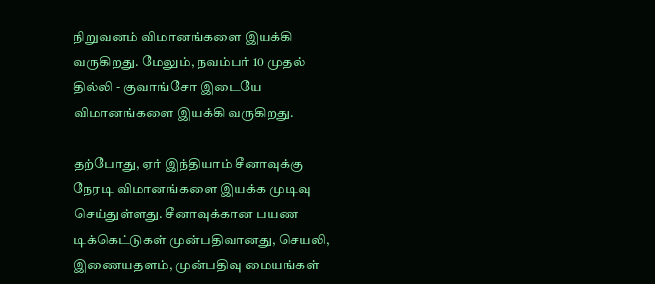நிறுவனம் விமானங்களை இயக்கி வருகிறது. மேலும், நவம்பர் 10 முதல் தில்லி - குவாங்சோ இடையே விமானங்களை இயக்கி வருகிறது.

தற்போது, ஏர் இந்தியாம் சீனாவுக்கு நேரடி விமானங்களை இயக்க முடிவு செய்துள்ளது. சீனாவுக்கான பயண டிக்கெட்டுகள் முன்பதிவானது, செயலி, இணையதளம், முன்பதிவு மையங்கள்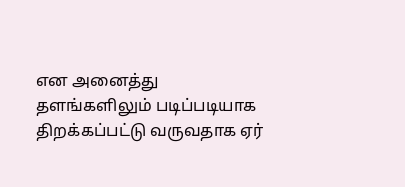என அனைத்து தளங்களிலும் படிப்படியாக திறக்கப்பட்டு வருவதாக ஏர்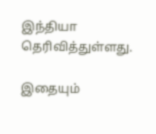இந்தியா தெரிவித்துள்ளது.

இதையும்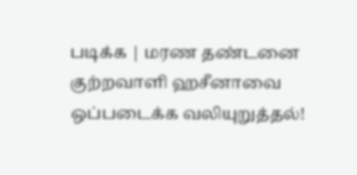படிக்க | மரண தண்டனை குற்றவாளி ஹசீனாவை ஒப்படைக்க வலியுறுத்தல்!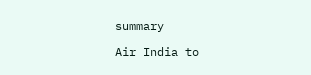summary

Air India to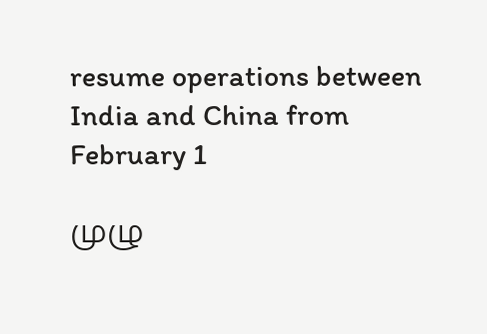resume operations between India and China from February 1

முழு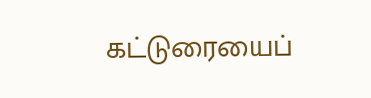கட்டுரையைப்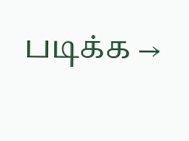படிக்க →